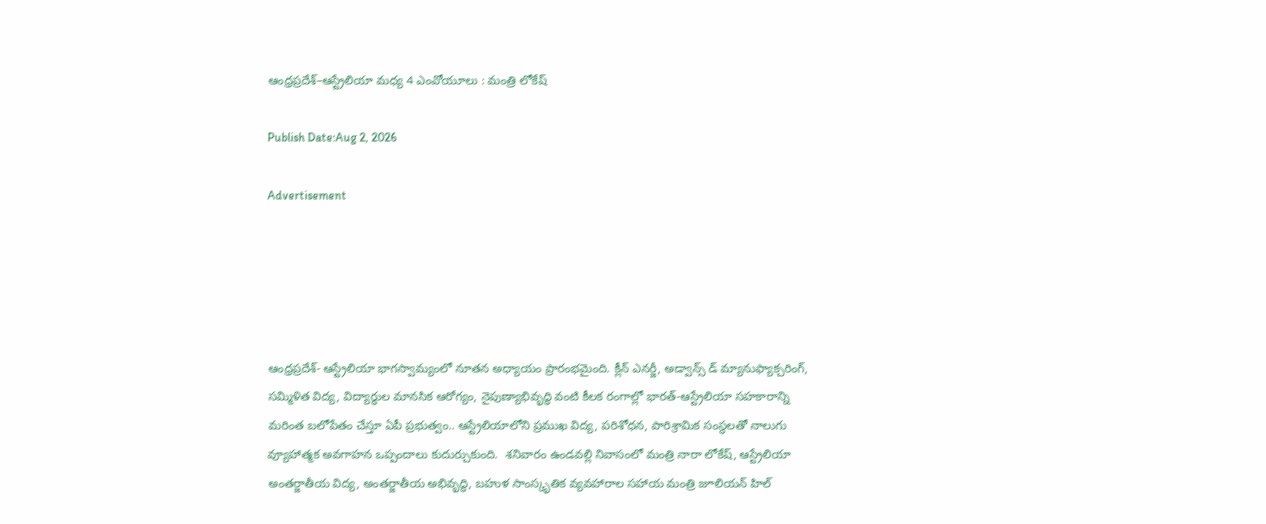ఆంధ్రప్రదేశ్–ఆస్ట్రేలియా మధ్య 4 ఎంవోయూలు : మంత్రి లోకేష్

Publish Date:Aug 2, 2026

Advertisement





ఆంధ్రప్రదేశ్- ఆస్ట్రేలియా భాగస్వామ్యంలో నూతన అధ్యాయం ప్రారంభమైంది. క్లీన్ ఎనర్జీ, అడ్వాన్స్ డ్ మ్యానుఫ్యాక్చరింగ్, సమ్మిళిత విద్య, విద్యార్థుల మానసిక ఆరోగ్యం, నైపుణ్యాభివృద్ధి వంటి కీలక రంగాల్లో భారత్-ఆస్ట్రేలియా సహకారాన్ని మరింత బలోపేతం చేస్తూ ఏపీ ప్రభుత్వం.. ఆస్ట్రేలియాలోని ప్రముఖ విద్య, పరిశోధన, పారిశ్రామిక సంస్థలతో నాలుగు వ్యూహాత్మక అవగాహన ఒప్పందాలు కుదుర్చుకుంది.  శనివారం ఉండవల్లి నివాసంలో మంత్రి నారా లోకేష్, ఆస్ట్రేలియా అంతర్జాతీయ విద్య, అంతర్జాతీయ అభివృద్ధి, బహుళ సాంస్కృతిక వ్యవహారాల సహాయ మంత్రి జూలియన్ హిల్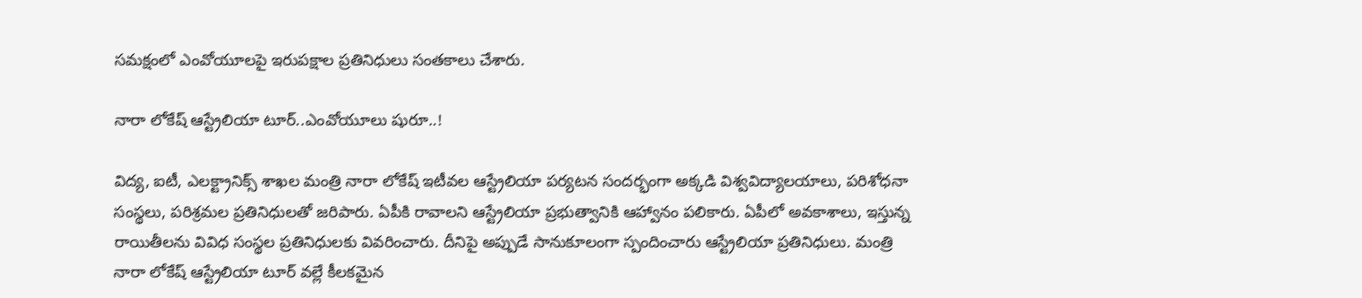సమక్షంలో ఎంవోయూలపై ఇరుపక్షాల ప్రతినిధులు సంతకాలు చేశారు.

నారా లోకేష్ ఆస్ట్రేలియా టూర్..ఎంవోయూలు షురూ..!

విద్య, ఐటీ, ఎలక్ట్రానిక్స్ శాఖల మంత్రి నారా లోకేష్ ఇటీవల ఆస్ట్రేలియా పర్యటన సందర్భంగా అక్కడి విశ్వవిద్యాలయాలు, పరిశోధనా సంస్థలు, పరిశ్రమల ప్రతినిధులతో జరిపారు. ఏపీకి రావాల‌ని ఆస్ట్రేలియా ప్ర‌భుత్వానికి ఆహ్వానం ప‌లికారు. ఏపీలో అవ‌కాశాలు, ఇస్తున్న రాయితీలను వివిధ సంస్థ‌ల ప్ర‌తినిధుల‌కు వివ‌రించారు. దీనిపై అప్పుడే సానుకూలంగా స్పందించారు ఆస్ట్రేలియా ప్ర‌తినిధులు. మంత్రి నారా లోకేష్ ఆస్ట్రేలియా టూర్ వ‌ల్లే కీల‌క‌మైన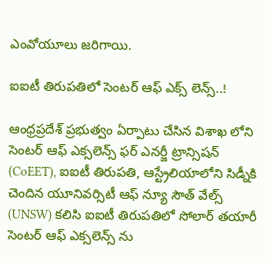ఎంవోయూలు జ‌రిగాయి.

ఐఐటీ తిరుప‌తిలో సెంట‌ర్ ఆఫ్ ఎక్స్ లెన్స్‌..!

ఆంధ్రప్రదేశ్ ప్రభుత్వం ఏర్పాటు చేసిన విశాఖ లోని సెంటర్ ఆఫ్ ఎక్సలెన్స్ ఫర్ ఎనర్జీ ట్రాన్సిషన్ (CoEET), ఐఐటీ తిరుపతి, ఆస్ట్రేలియాలోని సిడ్నీకి చెందిన యూనివర్సిటీ ఆఫ్ న్యూ సౌత్ వేల్స్ (UNSW) క‌లిసి ఐఐటీ తిరుపతిలో సోలార్ తయారీ సెంటర్ ఆఫ్ ఎక్సలెన్స్ ను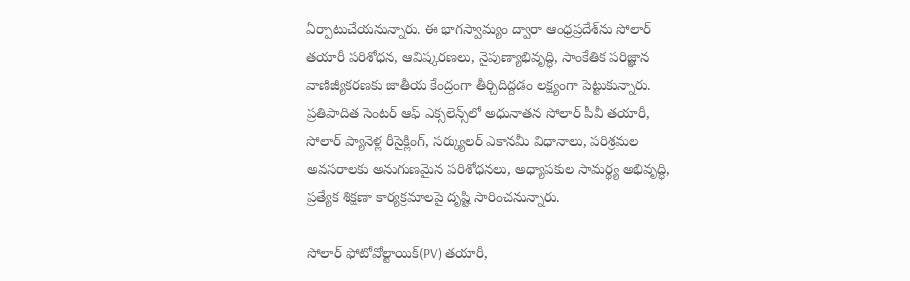ఏర్పాటుచేయనున్నారు. ఈ భాగస్వామ్యం ద్వారా ఆంధ్రప్రదేశ్‌ను సోలార్ తయారీ పరిశోధన, ఆవిష్కరణలు, నైపుణ్యాభివృద్ధి, సాంకేతిక పరిజ్ఞాన వాణిజ్యీకరణకు జాతీయ కేంద్రంగా తీర్చిదిద్దడం లక్ష్యంగా పెట్టుకున్నారు. ప్రతిపాదిత సెంటర్ ఆఫ్ ఎక్సలెన్స్‌లో అధునాతన సోలార్ పీవీ తయారీ, సోలార్ ప్యానెళ్ల‌ రీసైక్లింగ్, సర్క్యులర్ ఎకానమీ విధానాలు, పరిశ్రమల అవసరాలకు అనుగుణమైన పరిశోధనలు, అధ్యాపకుల సామర్థ్య అభివృద్ధి, ప్రత్యేక శిక్షణా కార్యక్రమాలపై దృష్టి సారించనున్నారు.

సోలార్ ఫోటోవోల్టాయిక్(PV) తయారీ,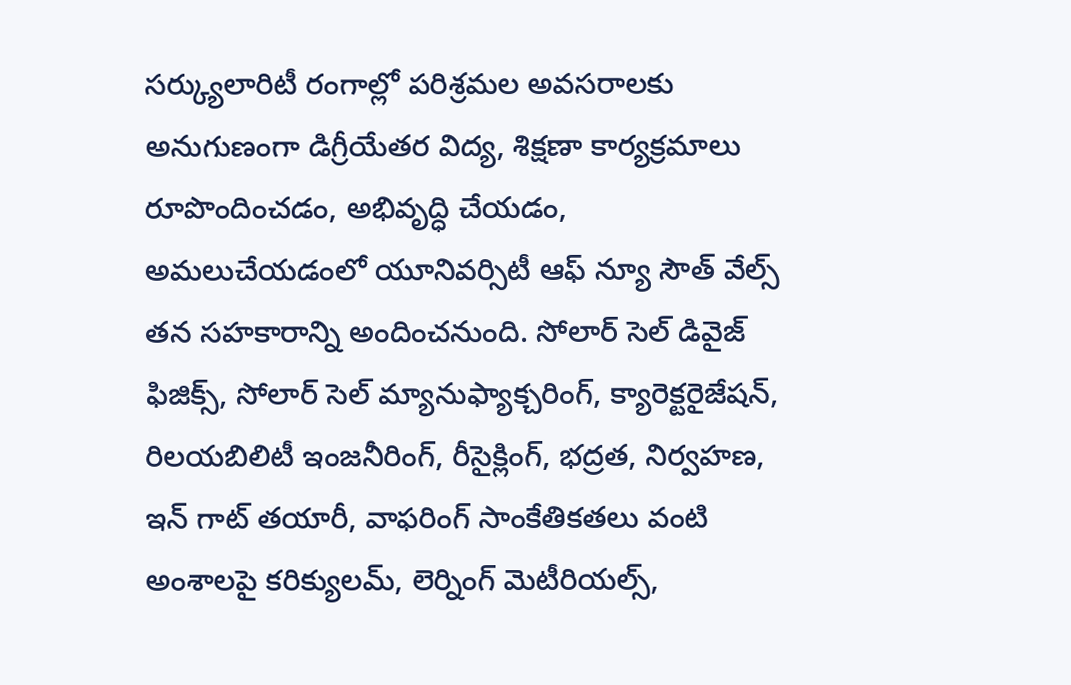సర్క్యులారిటీ రంగాల్లో పరిశ్రమల అవసరాలకు అనుగుణంగా డిగ్రీయేతర విద్య, శిక్షణా కార్యక్రమాలు రూపొందించడం, అభివృద్ధి చేయడం, అమలుచేయడంలో యూనివర్సిటీ ఆఫ్ న్యూ సౌత్ వేల్స్ తన సహకారాన్ని అందించనుంది. సోలార్ సెల్ డివైజ్ ఫిజిక్స్, సోలార్ సెల్ మ్యానుఫ్యాక్చరింగ్, క్యారెక్టరైజేషన్, రిలయబిలిటీ ఇంజనీరింగ్, రీసైక్లింగ్, భద్రత, నిర్వహణ, ఇన్ గాట్ తయారీ, వాఫరింగ్ సాంకేతికతలు వంటి అంశాలపై కరిక్యులమ్, లెర్నింగ్ మెటీరియల్స్,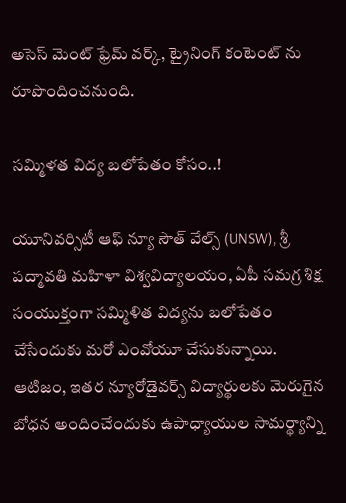అసెస్ మెంట్ ఫ్రేమ్ వర్క్, ట్రైనింగ్ కంటెంట్ ను రూపొందించనుంది.

సమ్మిళత విద్య బలోపేతం కోసం..!

యూనివర్సిటీ ఆఫ్ న్యూ సౌత్ వేల్స్ (UNSW), శ్రీ పద్మావతి మహిళా విశ్వవిద్యాలయం, ఏపీ సమగ్ర శిక్ష సంయుక్తంగా సమ్మిళిత విద్యను బలోపేతం చేసేందుకు మ‌రో ఎంవోయూ చేసుకున్నాయి. ఆటిజం, ఇతర న్యూరోడైవర్స్ విద్యార్థులకు మెరుగైన బోధన అందించేందుకు ఉపాధ్యాయుల సామర్థ్యాన్ని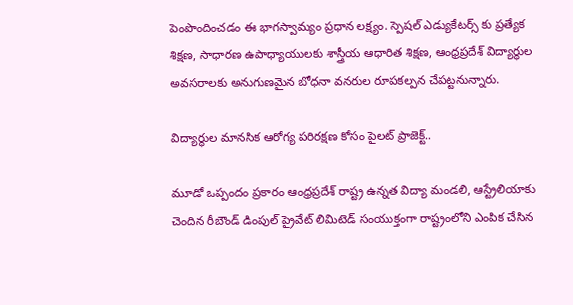పెంపొందించడం ఈ భాగస్వామ్యం ప్రధాన లక్ష్యం. స్పెషల్ ఎడ్యుకేటర్స్ కు ప్రత్యేక శిక్షణ, సాధారణ ఉపాధ్యాయులకు శాస్త్రీయ ఆధారిత శిక్షణ, ఆంధ్రప్రదేశ్ విద్యార్థుల అవసరాలకు అనుగుణమైన బోధనా వనరుల రూపకల్పన చేపట్టనున్నారు.

విద్యార్థుల మానసిక ఆరోగ్య పరిరక్షణ కోసం పైలట్ ప్రాజెక్ట్..

మూడో ఒప్పందం ప్రకారం ఆంధ్రప్రదేశ్ రాష్ట్ర ఉన్నత విద్యా మండలి, ఆస్ట్రేలియాకు చెందిన రీబౌండ్ డింపుల్ ప్రైవేట్ లిమిటెడ్ సంయుక్తంగా రాష్ట్రంలోని ఎంపిక చేసిన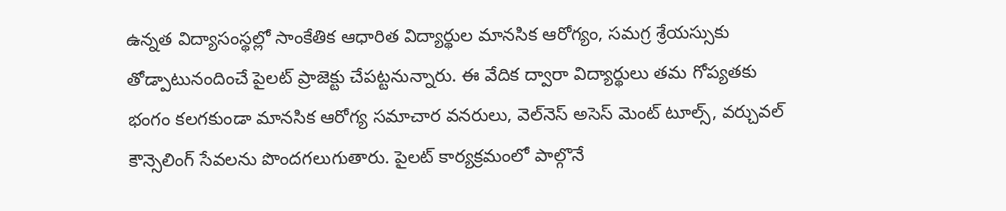ఉన్నత విద్యాసంస్థల్లో సాంకేతిక ఆధారిత విద్యార్థుల మానసిక ఆరోగ్యం, సమగ్ర శ్రేయస్సుకు తోడ్పాటునందించే పైలట్ ప్రాజెక్టు చేపట్టనున్నారు. ఈ వేదిక ద్వారా విద్యార్థులు తమ గోప్యతకు భంగం కలగకుండా మానసిక ఆరోగ్య సమాచార వనరులు, వెల్‌నెస్ అసెస్ మెంట్ టూల్స్, వర్చువల్ కౌన్సెలింగ్ సేవలను పొందగలుగుతారు. పైలట్ కార్యక్రమంలో పాల్గొనే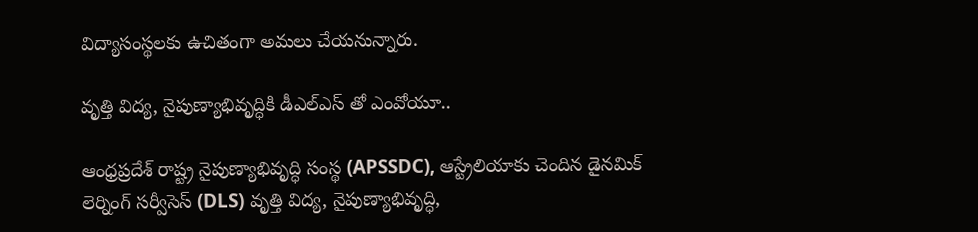విద్యాసంస్థలకు ఉచితంగా అమలు చేయనున్నారు.

వృత్తి విద్య, నైపుణ్యాభివృద్ధికి డీఎల్ఎస్ తో ఎంవోయూ..

ఆంధ్రప్రదేశ్ రాష్ట్ర నైపుణ్యాభివృద్ధి సంస్థ (APSSDC), ఆస్ట్రేలియాకు చెందిన డైనమిక్ లెర్నింగ్ సర్వీసెస్ (DLS) వృత్తి విద్య, నైపుణ్యాభివృద్ధి,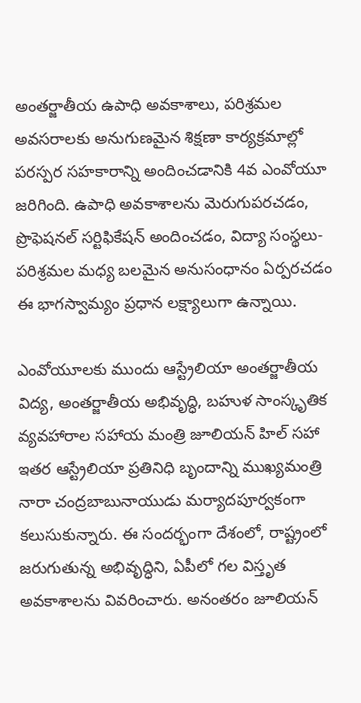అంతర్జాతీయ ఉపాధి అవకాశాలు, పరిశ్రమల అవసరాలకు అనుగుణమైన శిక్షణా కార్యక్రమాల్లో పరస్పర సహకారాన్ని అందించ‌డానికి 4వ ఎంవోయూ జ‌రిగింది. ఉపాధి అవకాశాలను మెరుగుపరచడం, ప్రొఫెషనల్ సర్టిఫికేషన్ అందించడం, విద్యా సంస్థలు-పరిశ్రమల మధ్య బలమైన అనుసంధానం ఏర్పరచడం ఈ భాగస్వామ్యం ప్రధాన లక్ష్యాలుగా ఉన్నాయి.

ఎంవోయూల‌కు ముందు ఆస్ట్రేలియా అంతర్జాతీయ విద్య, అంతర్జాతీయ అభివృద్ధి, బహుళ సాంస్కృతిక వ్యవహారాల సహాయ మంత్రి జూలియన్ హిల్ సహా ఇతర ఆస్ట్రేలియా ప్రతినిధి బృందాన్ని ముఖ్యమంత్రి నారా చంద్రబాబునాయుడు మర్యాదపూర్వకంగా కలుసుకున్నారు. ఈ సందర్భంగా దేశంలో, రాష్ట్రంలో జరుగుతున్న అభివృద్ధిని, ఏపీలో గల విస్తృత అవకాశాలను వివరించారు. అనంతరం జూలియన్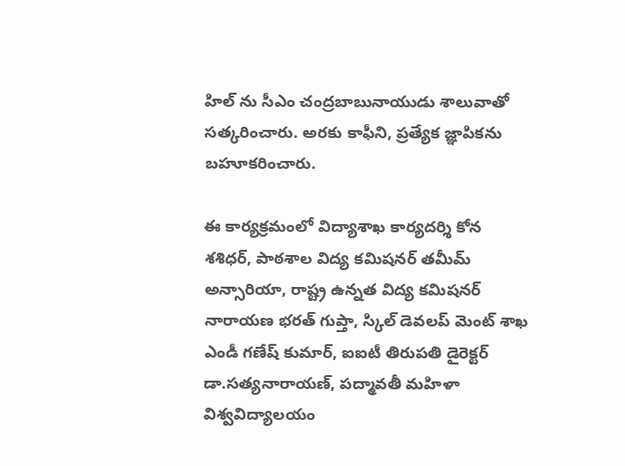హిల్ ను సీఎం చంద్రబాబునాయుడు శాలువాతో సత్కరించారు. అరకు కాఫీని, ప్రత్యేక జ్ఞాపికను బహూకరించారు.

ఈ కార్యక్రమంలో విద్యాశాఖ కార్యదర్శి కోన శశిధర్, పాఠశాల విద్య కమిషనర్ తమీమ్ అన్సారియా, రాష్ట్ర ఉన్నత విద్య కమిషనర్ నారాయణ భరత్ గుప్తా, స్కిల్ డెవలప్ మెంట్ శాఖ ఎండీ గణేష్ కుమార్, ఐఐటీ తిరుపతి డైరెక్టర్ డా.సత్యనారాయణ్, పద్మావతీ మహిళా విశ్వవిద్యాలయం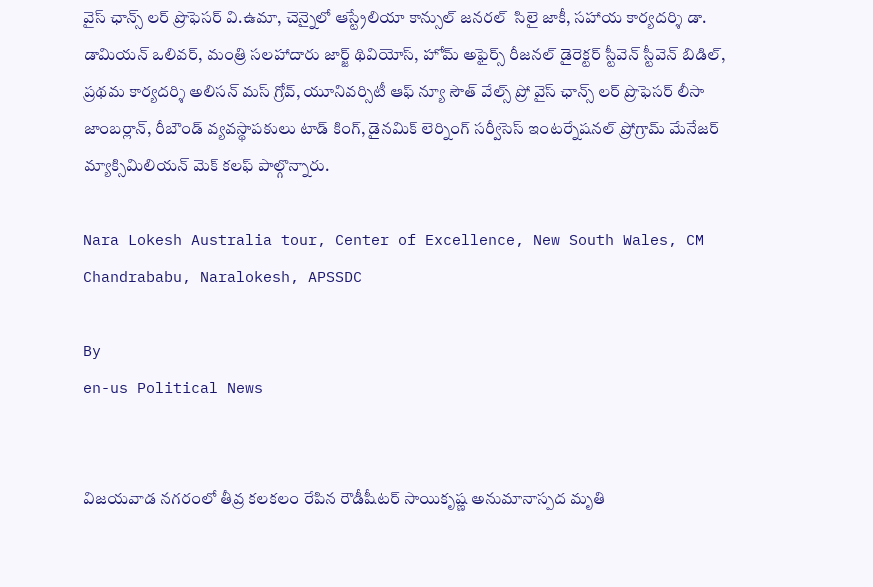వైస్ ఛాన్స్ లర్ ప్రొఫెసర్ వి.ఉమా, చెన్నైలో ఆస్ట్రేలియా కాన్సుల్ జనరల్  సిలై జాకీ, సహాయ కార్యదర్శి డా. డామియన్ ఒలివర్, మంత్రి సలహాదారు జార్జ్ థివియోస్, హోమ్ అఫైర్స్ రీజనల్ డైరెక్టర్ స్టీవెన్ స్టీవెన్ బిడిల్, ప్రథమ కార్యదర్శి అలిసన్ మస్ గ్రోవ్, యూనివర్సిటీ ఆఫ్ న్యూ సౌత్ వేల్స్ ప్రో వైస్ ఛాన్స్ లర్ ప్రొఫెసర్ లీసా జాంబర్లాన్, రీబౌండ్ వ్యవస్థాపకులు టాడ్ కింగ్, డైనమిక్ లెర్నింగ్ సర్వీసెస్ ఇంటర్నేషనల్ ప్రోగ్రామ్ మేనేజర్ మ్యాక్సిమిలియన్ మెక్ కలఫ్ పాల్గొన్నారు.

Nara Lokesh Australia tour, Center of Excellence, New South Wales, CM Chandrababu, Naralokesh, APSSDC

By
en-us Political News


విజయవాడ నగరంలో తీవ్ర కలకలం రేపిన రౌడీషీటర్ సాయికృష్ణ అనుమానాస్పద మృతి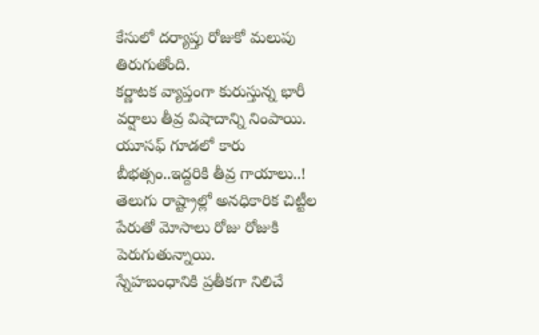కేసులో దర్యాప్తు రోజుకో మలుపు తిరుగుతోంది.
కర్ణాటక వ్యాప్తంగా కురుస్తున్న భారీ వర్షాలు తీవ్ర విషాదాన్ని నింపాయి.
యూసఫ్ గూడలో కారు బీభత్సం..ఇద్దరికి తీవ్ర గాయాలు..!
తెలుగు రాష్ట్రాల్లో అనధికారిక చిట్టీల పేరుతో మోసాలు రోజు రోజుకి పెరుగుతున్నాయి.
స్నేహబంధానికి ప్రతీకగా నిలిచే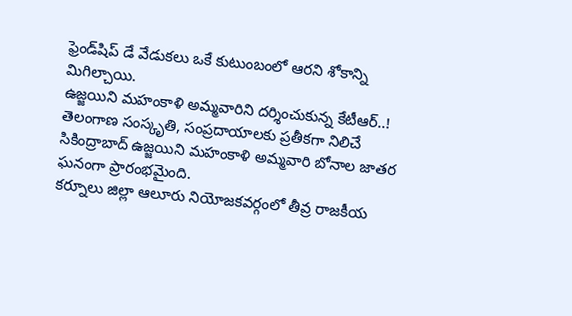ఫ్రెండ్‌షిప్ డే వేడుకలు ఒకే కుటుంబంలో ఆరని శోకాన్ని మిగిల్చాయి.
ఉజ్జయిని మహంకాళి అమ్మవారిని దర్శించుకున్న కేటీఆర్..!
తెలంగాణ సంస్కృతి, సంప్రదాయాలకు ప్రతీకగా నిలిచే సికింద్రాబాద్ ఉజ్జయిని మహంకాళి అమ్మవారి బోనాల జాతర ఘనంగా ప్రారంభమైంది.
కర్నూలు జిల్లా ఆలూరు నియోజకవర్గంలో తీవ్ర రాజకీయ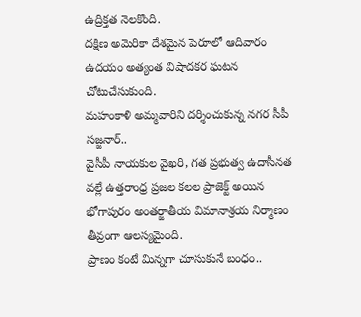ఉద్రిక్తత నెలకొంది.
దక్షిణ అమెరికా దేశమైన పెరూలో ఆదివారం ఉదయం అత్యంత విషాదకర ఘటన చోటుచేసుకుంది.
మహంకాళి అమ్మవారిని దర్శించుకున్న నగర సీపీ సజ్జనార్..
వైసీపీ నాయకుల వైఖరి, గత ప్రభుత్వ ఉదాసీనత వల్లే ఉత్తరాంధ్ర ప్రజల కలల ప్రాజెక్ట్ అయిన భోగాపురం అంతర్జాతీయ విమానాశ్రయ నిర్మాణం తీవ్రంగా ఆలస్యమైంది.
ప్రాణం కంటే మిన్నగా చూసుకునే బంధం..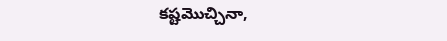కష్టమొచ్చినా,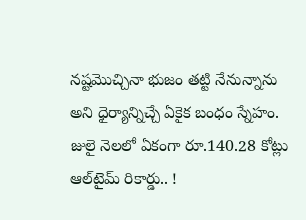నష్టమొచ్చినా భుజం తట్టి నేనున్నాను అని ధైర్యాన్నిచ్చే ఏకైక బంధం స్నేహం.
జులై నెలలో ఏకంగా రూ.140.28 కోట్లు ఆల్‌టైమ్ రికార్డు.. !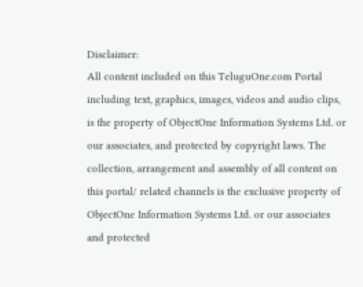Disclaimer:
All content included on this TeluguOne.com Portal including text, graphics, images, videos and audio clips, is the property of ObjectOne Information Systems Ltd. or our associates, and protected by copyright laws. The collection, arrangement and assembly of all content on this portal/ related channels is the exclusive property of ObjectOne Information Systems Ltd. or our associates and protected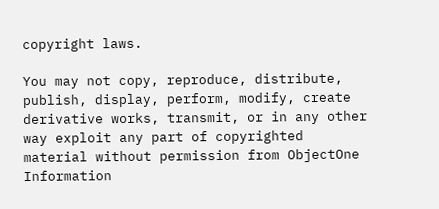copyright laws.

You may not copy, reproduce, distribute, publish, display, perform, modify, create derivative works, transmit, or in any other way exploit any part of copyrighted material without permission from ObjectOne Information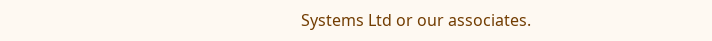Systems Ltd or our associates.